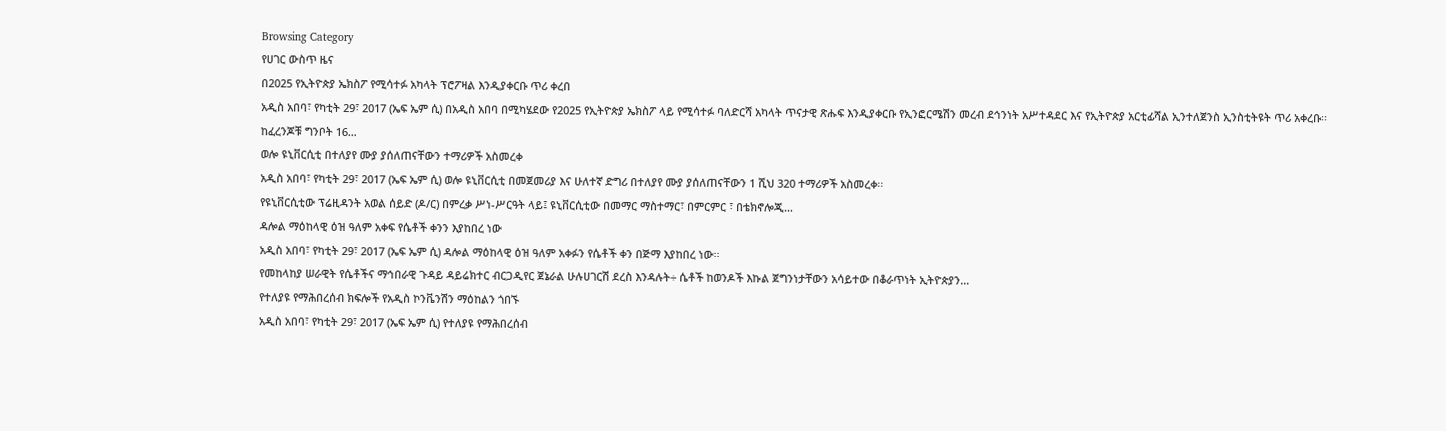Browsing Category
የሀገር ውስጥ ዜና
በ2025 የኢትዮጵያ ኤክስፖ የሚሳተፉ አካላት ፕሮፖዛል እንዲያቀርቡ ጥሪ ቀረበ
አዲስ አበባ፣ የካቲት 29፣ 2017 (ኤፍ ኤም ሲ) በአዲስ አበባ በሚካሄደው የ2025 የኢትዮጵያ ኤክስፖ ላይ የሚሳተፉ ባለድርሻ አካላት ጥናታዊ ጽሑፍ እንዲያቀርቡ የኢንፎርሜሽን መረብ ደኅንነት አሥተዳደር እና የኢትዮጵያ አርቲፊሻል ኢንተለጀንስ ኢንስቲትዩት ጥሪ አቀረቡ፡፡
ከፈረንጆቹ ግንቦት 16…
ወሎ ዩኒቨርሲቲ በተለያየ ሙያ ያሰለጠናቸውን ተማሪዎች አስመረቀ
አዲስ አበባ፣ የካቲት 29፣ 2017 (ኤፍ ኤም ሲ) ወሎ ዩኒቨርሲቲ በመጀመሪያ እና ሁለተኛ ድግሪ በተለያየ ሙያ ያሰለጠናቸውን 1 ሺህ 320 ተማሪዎች አስመረቀ፡፡
የዩኒቨርሲቲው ፕሬዚዳንት አወል ሰይድ (ዶ/ር) በምረቃ ሥነ-ሥርዓት ላይ፤ ዩኒቨርሲቲው በመማር ማስተማር፣ በምርምር ፣ በቴክኖሎጂ…
ዳሎል ማዕከላዊ ዕዝ ዓለም አቀፍ የሴቶች ቀንን እያከበረ ነው
አዲስ አበባ፣ የካቲት 29፣ 2017 (ኤፍ ኤም ሲ) ዳሎል ማዕከላዊ ዕዝ ዓለም አቀፉን የሴቶች ቀን በጅማ እያከበረ ነው፡፡
የመከላከያ ሠራዊት የሴቶችና ማኅበራዊ ጉዳይ ዳይሬክተር ብርጋዲየር ጀኔራል ሁሉሀገርሽ ደረስ እንዳሉት÷ ሴቶች ከወንዶች እኩል ጀግንነታቸውን አሳይተው በቆራጥነት ኢትዮጵያን…
የተለያዩ የማሕበረሰብ ክፍሎች የአዲስ ኮንቬንሽን ማዕከልን ጎበኙ
አዲስ አበባ፣ የካቲት 29፣ 2017 (ኤፍ ኤም ሲ) የተለያዩ የማሕበረሰብ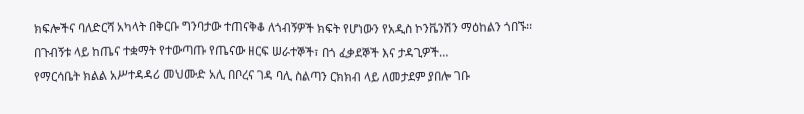ክፍሎችና ባለድርሻ አካላት በቅርቡ ግንባታው ተጠናቅቆ ለጎብኝዎች ክፍት የሆነውን የአዲስ ኮንቬንሽን ማዕከልን ጎበኙ፡፡
በጉብኝቱ ላይ ከጤና ተቋማት የተውጣጡ የጤናው ዘርፍ ሠራተኞች፣ በጎ ፈቃደኞች እና ታዳጊዎች…
የማርሳቤት ክልል አሥተዳዳሪ መህሙድ አሊ በቦረና ገዳ ባሊ ስልጣን ርክክብ ላይ ለመታደም ያበሎ ገቡ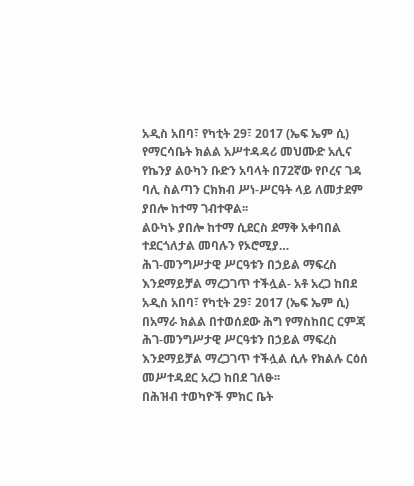አዲስ አበባ፣ የካቲት 29፣ 2017 (ኤፍ ኤም ሲ) የማርሳቤት ክልል አሥተዳዳሪ መህሙድ አሊና የኬንያ ልዑካን ቡድን አባላት በ72ኛው የቦረና ገዳ ባሊ ስልጣን ርክክብ ሥነ-ሥርዓት ላይ ለመታደም ያበሎ ከተማ ገብተዋል፡፡
ልዑካኑ ያበሎ ከተማ ሲደርስ ደማቅ አቀባበል ተደርጎለታል መባሉን የኦሮሚያ…
ሕገ-መንግሥታዊ ሥርዓቱን በኃይል ማፍረስ እንደማይቻል ማረጋገጥ ተችሏል- አቶ አረጋ ከበደ
አዲስ አበባ፣ የካቲት 29፣ 2017 (ኤፍ ኤም ሲ) በአማራ ክልል በተወሰደው ሕግ የማስከበር ርምጃ ሕገ-መንግሥታዊ ሥርዓቱን በኃይል ማፍረስ እንደማይቻል ማረጋገጥ ተችሏል ሲሉ የክልሉ ርዕሰ መሥተዳደር አረጋ ከበደ ገለፁ፡፡
በሕዝብ ተወካዮች ምክር ቤት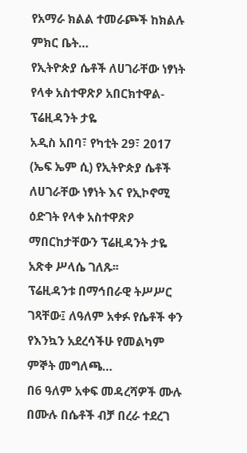የአማራ ክልል ተመራጮች ከክልሉ ምክር ቤት…
የኢትዮጵያ ሴቶች ለሀገራቸው ነፃነት የላቀ አስተዋጽዖ አበርክተዋል- ፕሬዚዳንት ታዬ
አዲስ አበባ፣ የካቲት 29፣ 2017 (ኤፍ ኤም ሲ) የኢትዮጵያ ሴቶች ለሀገራቸው ነፃነት እና የኢኮኖሚ ዕድገት የላቀ አስተዋጽዖ ማበርከታቸውን ፕሬዚዳንት ታዬ አጽቀ ሥላሴ ገለጹ፡፡
ፕሬዚዳንቱ በማኅበራዊ ትሥሥር ገጻቸው፤ ለዓለም አቀፉ የሴቶች ቀን የእንኳን አደረሳችሁ የመልካም ምኞት መግለጫ…
በ6 ዓለም አቀፍ መዳረሻዎች ሙሉ በሙሉ በሴቶች ብቻ በረራ ተደረገ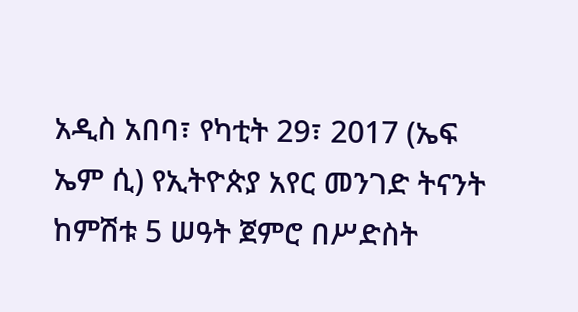አዲስ አበባ፣ የካቲት 29፣ 2017 (ኤፍ ኤም ሲ) የኢትዮጵያ አየር መንገድ ትናንት ከምሽቱ 5 ሠዓት ጀምሮ በሥድስት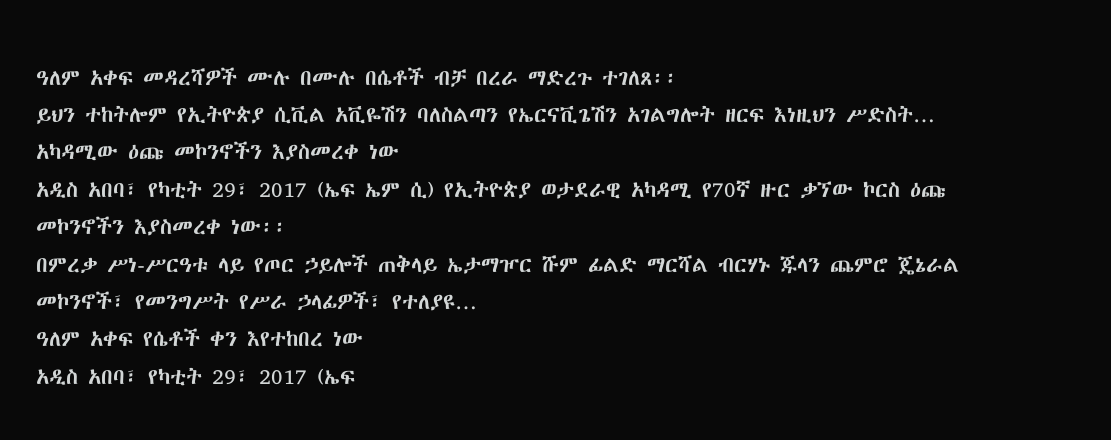ዓለም አቀፍ መዳረሻዎች ሙሉ በሙሉ በሴቶች ብቻ በረራ ማድረጉ ተገለጸ፡፡
ይህን ተከትሎም የኢትዮጵያ ሲቪል አቪዬሽን ባለስልጣን የኤርናቪጌሽን አገልግሎት ዘርፍ እነዚህን ሥድስት…
አካዳሚው ዕጩ መኮንኖችን እያስመረቀ ነው
አዲስ አበባ፣ የካቲት 29፣ 2017 (ኤፍ ኤም ሲ) የኢትዮጵያ ወታደራዊ አካዳሚ የ70ኛ ዙር ቃኘው ኮርስ ዕጩ መኮንኖችን እያስመረቀ ነው፡፡
በምረቃ ሥነ-ሥርዓቱ ላይ የጦር ኃይሎች ጠቅላይ ኤታማዦር ሹም ፊልድ ማርሻል ብርሃኑ ጁላን ጨምሮ ጄኔራል መኮንኖች፣ የመንግሥት የሥራ ኃላፊዎች፣ የተለያዩ…
ዓለም አቀፍ የሴቶች ቀን እየተከበረ ነው
አዲስ አበባ፣ የካቲት 29፣ 2017 (ኤፍ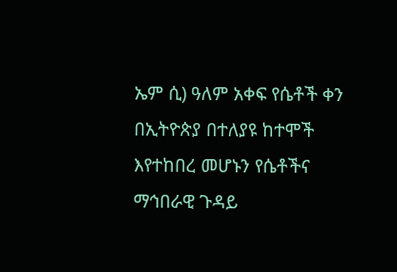ኤም ሲ) ዓለም አቀፍ የሴቶች ቀን በኢትዮጵያ በተለያዩ ከተሞች እየተከበረ መሆኑን የሴቶችና ማኅበራዊ ጉዳይ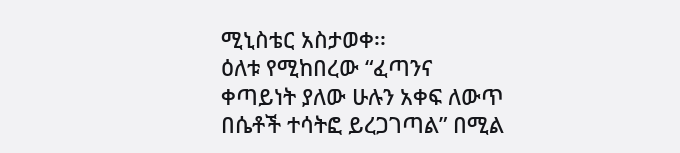ሚኒስቴር አስታወቀ፡፡
ዕለቱ የሚከበረው “ፈጣንና ቀጣይነት ያለው ሁሉን አቀፍ ለውጥ በሴቶች ተሳትፎ ይረጋገጣል” በሚል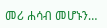መሪ ሐሳብ መሆኑን…